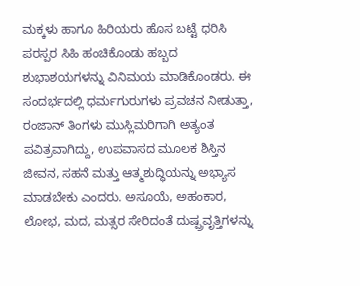ಮಕ್ಕಳು ಹಾಗೂ ಹಿರಿಯರು ಹೊಸ ಬಟ್ಟೆ ಧರಿಸಿ ಪರಸ್ಪರ ಸಿಹಿ ಹಂಚಿಕೊಂಡು ಹಬ್ಬದ ಶುಭಾಶಯಗಳನ್ನು ವಿನಿಮಯ ಮಾಡಿಕೊಂಡರು. ಈ ಸಂದರ್ಭದಲ್ಲಿ ಧರ್ಮಗುರುಗಳು ಪ್ರವಚನ ನೀಡುತ್ತಾ, ರಂಜಾನ್ ತಿಂಗಳು ಮುಸ್ಲಿಮರಿಗಾಗಿ ಅತ್ಯಂತ ಪವಿತ್ರವಾಗಿದ್ದು, ಉಪವಾಸದ ಮೂಲಕ ಶಿಸ್ತಿನ ಜೀವನ, ಸಹನೆ ಮತ್ತು ಆತ್ಮಶುದ್ಧಿಯನ್ನು ಅಭ್ಯಾಸ ಮಾಡಬೇಕು ಎಂದರು. ಅಸೂಯೆ, ಅಹಂಕಾರ, ಲೋಭ, ಮದ, ಮತ್ಸರ ಸೇರಿದಂತೆ ದುಷ್ಪ್ರವೃತ್ತಿಗಳನ್ನು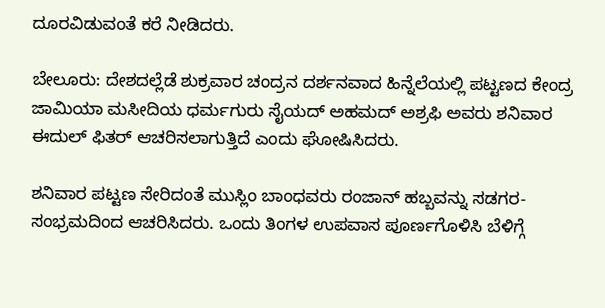ದೂರವಿಡುವಂತೆ ಕರೆ ನೀಡಿದರು.

ಬೇಲೂರು: ದೇಶದಲ್ಲೆಡೆ ಶುಕ್ರವಾರ ಚಂದ್ರನ ದರ್ಶನವಾದ ಹಿನ್ನೆಲೆಯಲ್ಲಿ ಪಟ್ಟಣದ ಕೇಂದ್ರ ಜಾಮಿಯಾ ಮಸೀದಿಯ ಧರ್ಮಗುರು ಸೈಯದ್ ಅಹಮದ್ ಅಶ್ರಫಿ ಅವರು ಶನಿವಾರ ಈದುಲ್ ಫಿತರ್ ಆಚರಿಸಲಾಗುತ್ತಿದೆ ಎಂದು ಘೋಷಿಸಿದರು.

ಶನಿವಾರ ಪಟ್ಟಣ ಸೇರಿದಂತೆ ಮುಸ್ಲಿಂ ಬಾಂಧವರು ರಂಜಾನ್ ಹಬ್ಬವನ್ನು ಸಡಗರ-ಸಂಭ್ರಮದಿಂದ ಆಚರಿಸಿದರು. ಒಂದು ತಿಂಗಳ ಉಪವಾಸ ಪೂರ್ಣಗೊಳಿಸಿ ಬೆಳಿಗ್ಗೆ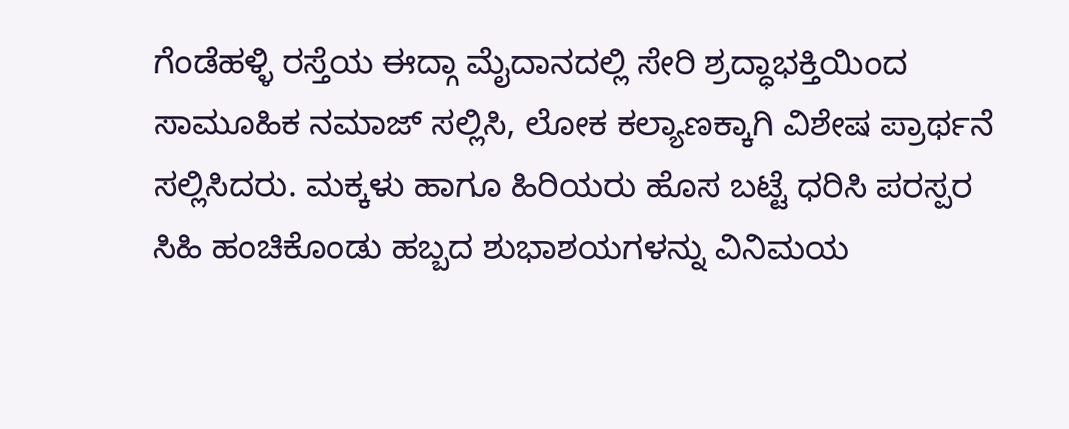ಗೆಂಡೆಹಳ್ಳಿ ರಸ್ತೆಯ ಈದ್ಗಾ ಮೈದಾನದಲ್ಲಿ ಸೇರಿ ಶ್ರದ್ಧಾಭಕ್ತಿಯಿಂದ ಸಾಮೂಹಿಕ ನಮಾಜ್ ಸಲ್ಲಿಸಿ, ಲೋಕ ಕಲ್ಯಾಣಕ್ಕಾಗಿ ವಿಶೇಷ ಪ್ರಾರ್ಥನೆ ಸಲ್ಲಿಸಿದರು. ಮಕ್ಕಳು ಹಾಗೂ ಹಿರಿಯರು ಹೊಸ ಬಟ್ಟೆ ಧರಿಸಿ ಪರಸ್ಪರ ಸಿಹಿ ಹಂಚಿಕೊಂಡು ಹಬ್ಬದ ಶುಭಾಶಯಗಳನ್ನು ವಿನಿಮಯ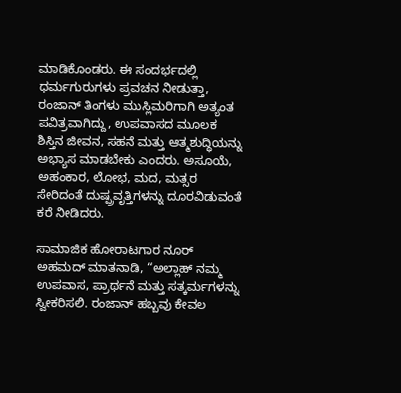ಮಾಡಿಕೊಂಡರು. ಈ ಸಂದರ್ಭದಲ್ಲಿ ಧರ್ಮಗುರುಗಳು ಪ್ರವಚನ ನೀಡುತ್ತಾ, ರಂಜಾನ್ ತಿಂಗಳು ಮುಸ್ಲಿಮರಿಗಾಗಿ ಅತ್ಯಂತ ಪವಿತ್ರವಾಗಿದ್ದು, ಉಪವಾಸದ ಮೂಲಕ ಶಿಸ್ತಿನ ಜೀವನ, ಸಹನೆ ಮತ್ತು ಆತ್ಮಶುದ್ಧಿಯನ್ನು ಅಭ್ಯಾಸ ಮಾಡಬೇಕು ಎಂದರು. ಅಸೂಯೆ, ಅಹಂಕಾರ, ಲೋಭ, ಮದ, ಮತ್ಸರ ಸೇರಿದಂತೆ ದುಷ್ಪ್ರವೃತ್ತಿಗಳನ್ನು ದೂರವಿಡುವಂತೆ ಕರೆ ನೀಡಿದರು.

ಸಾಮಾಜಿಕ ಹೋರಾಟಗಾರ ನೂರ್ ಅಹಮದ್ ಮಾತನಾಡಿ, “ಅಲ್ಲಾಹ್ ನಮ್ಮ ಉಪವಾಸ, ಪ್ರಾರ್ಥನೆ ಮತ್ತು ಸತ್ಕರ್ಮಗಳನ್ನು ಸ್ವೀಕರಿಸಲಿ. ರಂಜಾನ್ ಹಬ್ಬವು ಕೇವಲ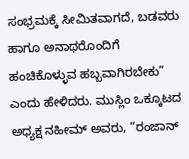ಸಂಭ್ರಮಕ್ಕೆ ಸೀಮಿತವಾಗದೆ, ಬಡವರು ಹಾಗೂ ಅನಾಥರೊಂದಿಗೆ ಹಂಚಿಕೊಳ್ಳುವ ಹಬ್ಬವಾಗಿರಬೇಕು” ಎಂದು ಹೇಳಿದರು. ಮುಸ್ಲಿಂ ಒಕ್ಕೂಟದ ಅಧ್ಯಕ್ಷ ನಹೀಮ್ ಅವರು, “ರಂಜಾನ್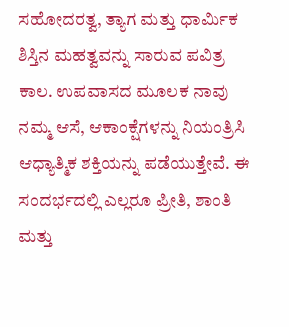ಸಹೋದರತ್ವ, ತ್ಯಾಗ ಮತ್ತು ಧಾರ್ಮಿಕ ಶಿಸ್ತಿನ ಮಹತ್ವವನ್ನು ಸಾರುವ ಪವಿತ್ರ ಕಾಲ. ಉಪವಾಸದ ಮೂಲಕ ನಾವು ನಮ್ಮ ಆಸೆ, ಆಕಾಂಕ್ಷೆಗಳನ್ನು ನಿಯಂತ್ರಿಸಿ ಆಧ್ಯಾತ್ಮಿಕ ಶಕ್ತಿಯನ್ನು ಪಡೆಯುತ್ತೇವೆ. ಈ ಸಂದರ್ಭದಲ್ಲಿ ಎಲ್ಲರೂ ಪ್ರೀತಿ, ಶಾಂತಿ ಮತ್ತು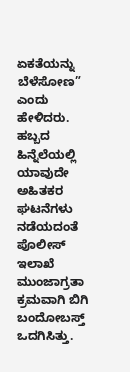ಏಕತೆಯನ್ನು ಬೆಳೆಸೋಣ” ಎಂದು ಹೇಳಿದರು. ಹಬ್ಬದ ಹಿನ್ನೆಲೆಯಲ್ಲಿ ಯಾವುದೇ ಅಹಿತಕರ ಘಟನೆಗಳು ನಡೆಯದಂತೆ ಪೊಲೀಸ್ ಇಲಾಖೆ ಮುಂಜಾಗ್ರತಾ ಕ್ರಮವಾಗಿ ಬಿಗಿ ಬಂದೋಬಸ್ತ್ ಒದಗಿಸಿತ್ತು.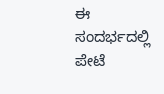ಈ ಸಂದರ್ಭದಲ್ಲಿ ಪೇಟೆ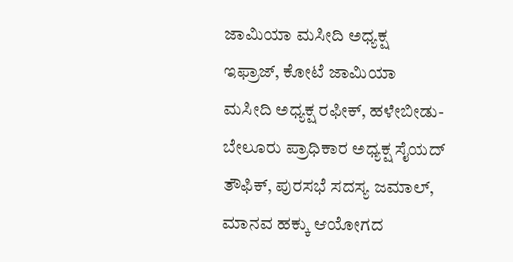ಜಾಮಿಯಾ ಮಸೀದಿ ಅಧ್ಯಕ್ಷ ಇಫ್ರಾಜ್, ಕೋಟೆ ಜಾಮಿಯಾ ಮಸೀದಿ ಅಧ್ಯಕ್ಷ ರಫೀಕ್, ಹಳೇಬೀಡು-ಬೇಲೂರು ಪ್ರಾಧಿಕಾರ ಅಧ್ಯಕ್ಷ ಸೈಯದ್ ತೌಫಿಕ್, ಪುರಸಭೆ ಸದಸ್ಯ ಜಮಾಲ್, ಮಾನವ ಹಕ್ಕು ಆಯೋಗದ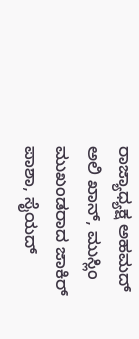ರಾಜ್ಯಾಧ್ಯಕ್ಷ ಅಹಮದ್ ಅಲಿ ಖಾನ್, ಮುಸ್ಲಿಂ ಮುಖಂಡರಾದ ಜಾಕಿರ್ ಪಾಶಾ, ಸೈಯದ್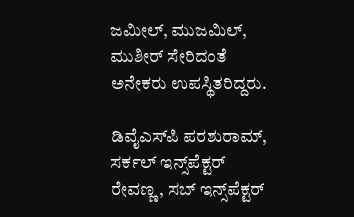ಜಮೀಲ್, ಮುಜಮಿಲ್, ಮುಶೀರ್‌ ಸೇರಿದಂತೆ ಅನೇಕರು ಉಪಸ್ಥಿತರಿದ್ದರು.

ಡಿವೈಎಸ್‌ಪಿ ಪರಶುರಾಮ್, ಸರ್ಕಲ್ ಇನ್ಸ್‌ಪೆಕ್ಟರ್‌ ರೇವಣ್ಣ, ಸಬ್‌ ಇನ್ಸ್‌ಪೆಕ್ಟರ್‌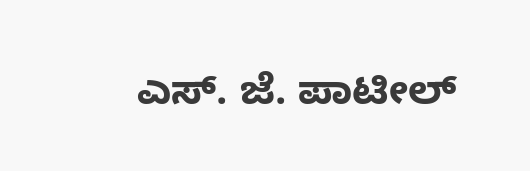ಎಸ್. ಜೆ. ಪಾಟೀಲ್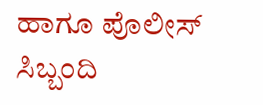ಹಾಗೂ ಪೊಲೀಸ್ ಸಿಬ್ಬಂದಿ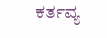ಕರ್ತವ್ಯ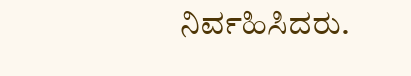ನಿರ್ವಹಿಸಿದರು.